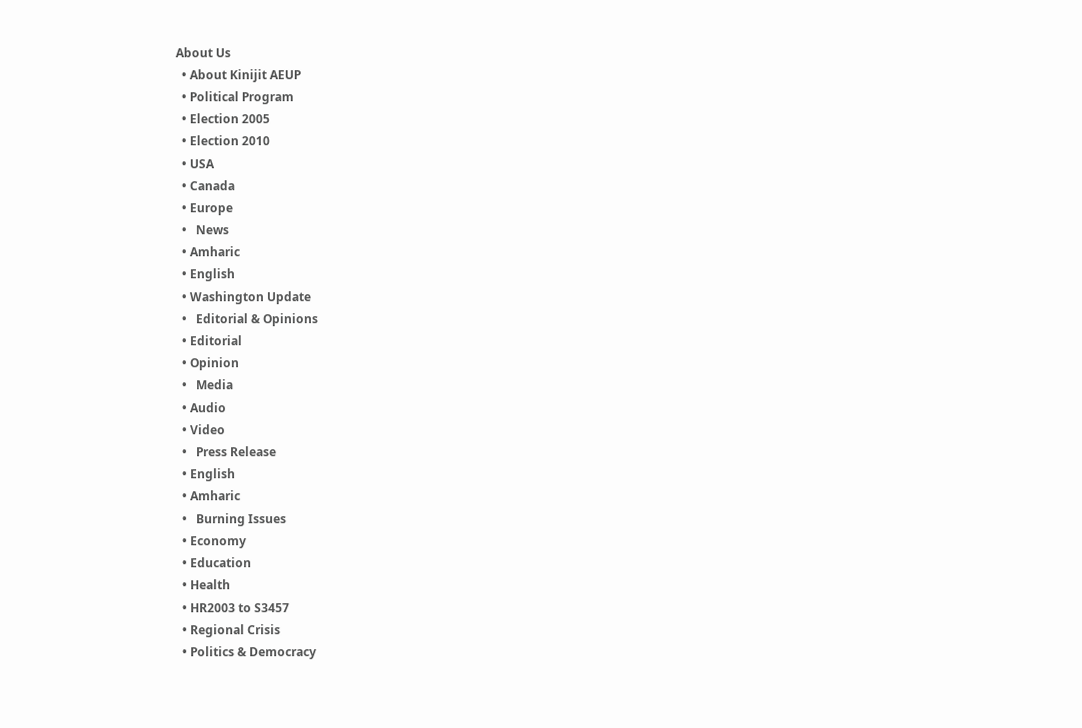About Us
  • About Kinijit AEUP
  • Political Program
  • Election 2005
  • Election 2010
  • USA
  • Canada
  • Europe
  •   News
  • Amharic
  • English
  • Washington Update
  •   Editorial & Opinions
  • Editorial
  • Opinion
  •   Media
  • Audio
  • Video
  •   Press Release
  • English
  • Amharic
  •   Burning Issues
  • Economy
  • Education
  • Health
  • HR2003 to S3457
  • Regional Crisis
  • Politics & Democracy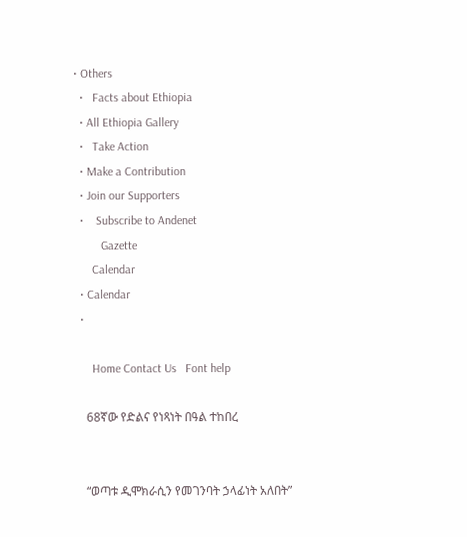• Others
  •   Facts about Ethiopia
  • All Ethiopia Gallery
  •   Take Action
  • Make a Contribution
  • Join our Supporters
  •    Subscribe to Andenet
         Gazette
      Calendar
  • Calendar
  •

      Home Contact Us   Font help

    68ኛው የድልና የነጻነት በዓል ተከበረ


    “ወጣቱ ዲሞክራሲን የመገንባት ኃላፊነት አለበት”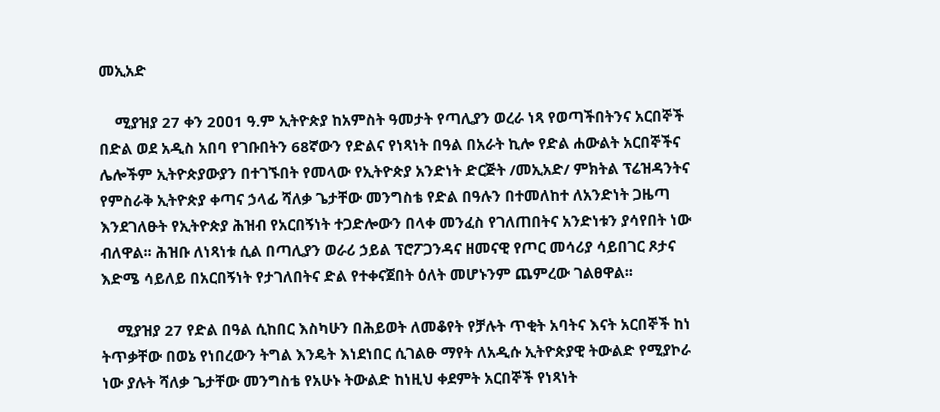መኢአድ

    ሚያዝያ 27 ቀን 2ዐዐ1 ዓ.ም ኢትዮጵያ ከአምስት ዓመታት የጣሊያን ወረራ ነጻ የወጣችበትንና አርበኞች በድል ወደ አዲስ አበባ የገቡበትን 68ኛውን የድልና የነጻነት በዓል በአራት ኪሎ የድል ሐውልት አርበኞችና ሌሎችም ኢትዮጵያውያን በተገኙበት የመላው የኢትዮጵያ አንድነት ድርጅት /መኢአድ/ ምክትል ፕሬዝዳንትና የምስራቅ ኢትዮጵያ ቀጣና ኃላፊ ሻለቃ ጌታቸው መንግስቴ የድል በዓሉን በተመለከተ ለአንድነት ጋዜጣ እንደገለፁት የኢትዮጵያ ሕዝብ የአርበኝነት ተጋድሎውን በላቀ መንፈስ የገለጠበትና አንድነቱን ያሳየበት ነው ብለዋል፡፡ ሕዝቡ ለነጻነቱ ሲል በጣሊያን ወራሪ ኃይል ፕሮፖጋንዳና ዘመናዊ የጦር መሳሪያ ሳይበገር ጾታና እድሜ ሳይለይ በአርበኝነት የታገለበትና ድል የተቀናጀበት ዕለት መሆኑንም ጨምረው ገልፀዋል፡፡

    ሚያዝያ 27 የድል በዓል ሲከበር እስካሁን በሕይወት ለመቆየት የቻሉት ጥቂት አባትና እናት አርበኞች ከነ ትጥቃቸው በወኔ የነበረውን ትግል እንዴት እነደነበር ሲገልፁ ማየት ለአዲሱ ኢትዮጵያዊ ትውልድ የሚያኮራ ነው ያሉት ሻለቃ ጌታቸው መንግስቴ የአሁኑ ትውልድ ከነዚህ ቀደምት አርበኞች የነጻነት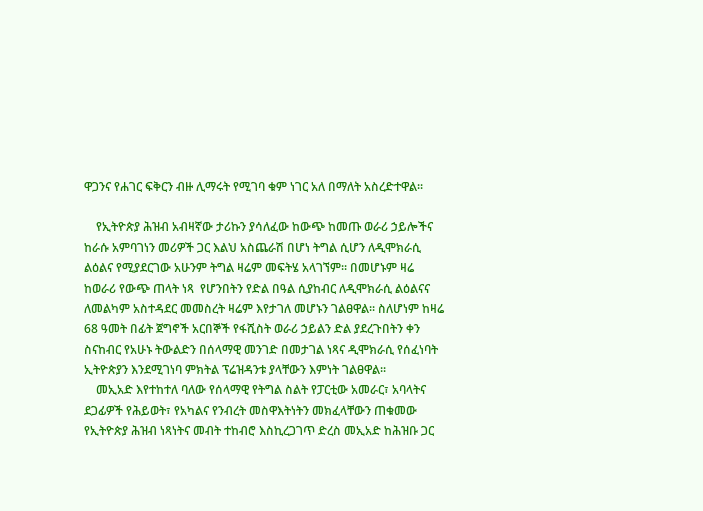ዋጋንና የሐገር ፍቅርን ብዙ ሊማሩት የሚገባ ቁም ነገር አለ በማለት አስረድተዋል፡፡

    የኢትዮጵያ ሕዝብ አብዛኛው ታሪኩን ያሳለፈው ከውጭ ከመጡ ወራሪ ኃይሎችና ከራሱ አምባገነን መሪዎች ጋር እልህ አስጨራሽ በሆነ ትግል ሲሆን ለዲሞክራሲ ልዕልና የሚያደርገው አሁንም ትግል ዛሬም መፍትሄ አላገኘም፡፡ በመሆኑም ዛሬ ከወራሪ የውጭ ጠላት ነጻ  የሆንበትን የድል በዓል ሲያከብር ለዲሞክራሲ ልዕልናና ለመልካም አስተዳደር መመስረት ዛሬም እየታገለ መሆኑን ገልፀዋል፡፡ ስለሆነም ከዛሬ 68 ዓመት በፊት ጀግኖች አርበኞች የፋሺስት ወራሪ ኃይልን ድል ያደረጉበትን ቀን ስናከብር የአሁኑ ትውልድን በሰላማዊ መንገድ በመታገል ነጻና ዲሞክራሲ የሰፈነባት ኢትዮጵያን እንደሚገነባ ምክትል ፕሬዝዳንቱ ያላቸውን እምነት ገልፀዋል፡፡
    መኢአድ እየተከተለ ባለው የሰላማዊ የትግል ስልት የፓርቲው አመራር፣ አባላትና ደጋፊዎች የሕይወት፣ የአካልና የንብረት መስዋእትነትን መክፈላቸውን ጠቁመው የኢትዮጵያ ሕዝብ ነጻነትና መብት ተከብሮ እስኪረጋገጥ ድረስ መኢአድ ከሕዝቡ ጋር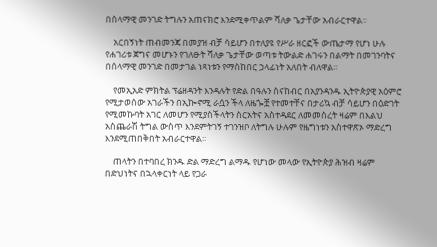በሰላማዊ መንገድ ትግሉን አጠናክሮ እንደሚቀጥልም ሻለቃ ጌታቸው አብራርተዋል፡፡

    አርበኝነት ጠብመንጃ በመያዝ ብቻ ሳይሆን በተለያዩ የሥራ ዘርፎች ውጤታማ የሆነ ሁሉ የሐገሪቱ ጀግና መሆኑን የገለፁት ሻለቃ ጌታቸው ወጣቱ ትውልድ ሐገሩን በልማት በመገንባትና በሰላማዊ መንገድ በመታገል ነጻነቱን የማስከበር ኃላፊነት አለበት ብለዋል፡፡

    የመኢአድ ምክትል ፕሬዘዳንት እንዳሉት የድል በዓሉን ስናከብር በአያንዳንዱ ኢትዮጵያዊ አዕምሮ የሚታወሰው አገራችን በኢኰኖሚ ራሷን ችላ ለዜጐቿ የተመተቸና በታሪኳ ብቻ ሳይሆን በዕድገት የሚመኩባት አገር ለመሆን የሚያስችላትን ስርአትና አስተዳደር ለመመስረት ዛሬም በእልህ አስጨራሽ ትግል ውስጥ እንደምትገኝ ተገንዝቦ ለትግሉ ሁሉም የዜግነቱን አስተዋጽኦ ማድረግ እንደሚጠበቅበት አብራርተዋል፡፡

    ጠላትን በተባበረ ክንዱ ድል ማድረግ ልማዱ የሆነው መላው የኢትዮጵያ ሕዝብ ዛሬም በድህነትና በኋላቀርነት ላይ የጋራ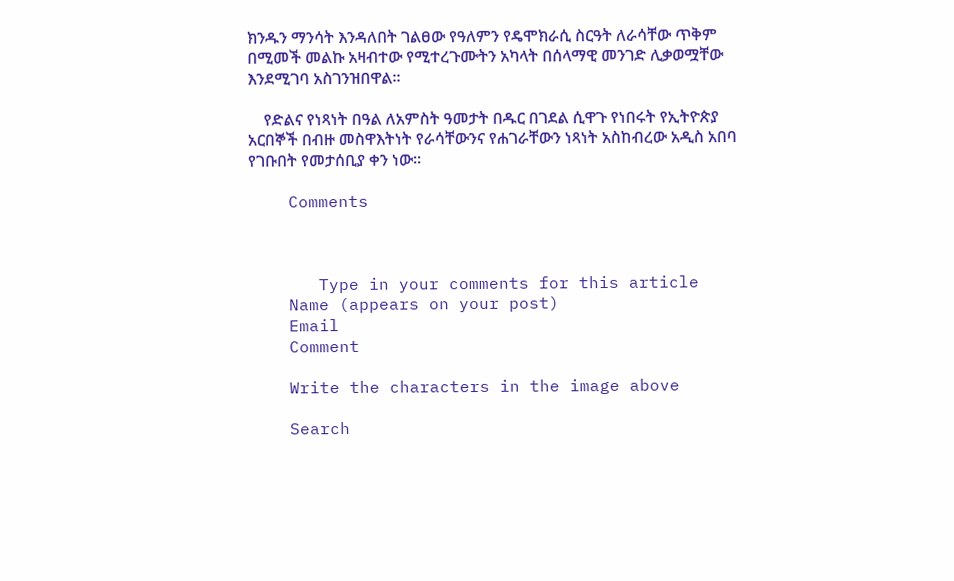ክንዱን ማንሳት እንዳለበት ገልፀው የዓለምን የዴሞክራሲ ስርዓት ለራሳቸው ጥቅም በሚመች መልኩ አዛብተው የሚተረጉሙትን አካላት በሰላማዊ መንገድ ሊቃወሟቸው እንደሚገባ አስገንዝበዋል፡፡

    የድልና የነጻነት በዓል ለአምስት ዓመታት በዱር በገደል ሲዋጉ የነበሩት የኢትዮጵያ አርበኞች በብዙ መስዋእትነት የራሳቸውንና የሐገራቸውን ነጻነት አስከብረው አዲስ አበባ የገቡበት የመታሰቢያ ቀን ነው፡፡

    Comments



       Type in your comments for this article
    Name (appears on your post)
    Email
    Comment

    Write the characters in the image above

    Search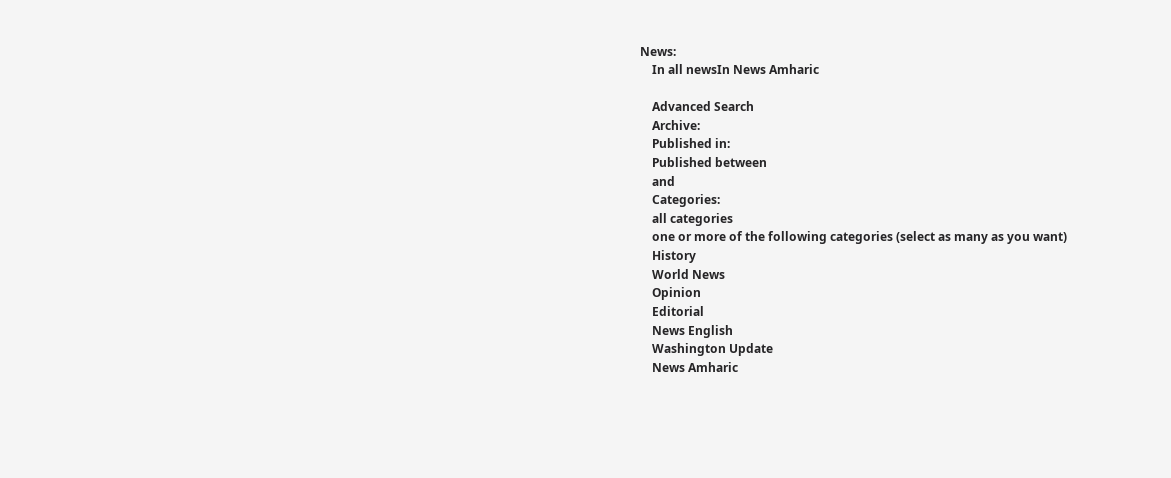News:
    In all newsIn News Amharic

    Advanced Search
    Archive:
    Published in:
    Published between
    and
    Categories:
    all categories
    one or more of the following categories (select as many as you want)
    History
    World News
    Opinion
    Editorial
    News English
    Washington Update
    News Amharic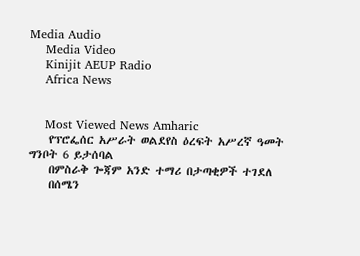Media Audio
    Media Video
    Kinijit AEUP Radio
    Africa News


    Most Viewed News Amharic
    የፕሮፌሰር አሥራት ወልደየስ ዕረፍት አሥረኛ ዓመት ግንቦት 6 ይታሰባል
    በምስራቅ ጐጃም አንድ ተማሪ በታጣቂዎች ተገደለ
    በሰሜን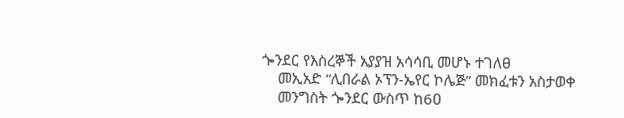ጐንደር የእስረኞች አያያዝ አሳሳቢ መሆኑ ተገለፀ
    መኢአድ “ሊበራል ኦፕን-ኤየር ኮሌጅ” መክፈቱን አስታወቀ
    መንግስት ጐንደር ውስጥ ከ6ዐ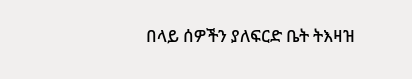በላይ ሰዎችን ያለፍርድ ቤት ትእዛዝ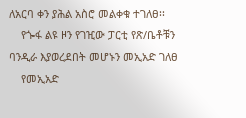ለአርባ ቀን ያሕል አስሮ መልቀቁ ተገለፀ፡፡
    የጐፋ ልዩ ዞን የገዢው ፓርቲ የጽ/ቤቶቹን ባንዲራ እያወረደበት መሆኑን መኢአድ ገለፀ
    የመኢአድ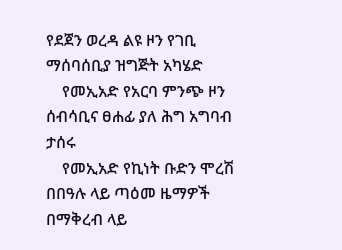የደጀን ወረዳ ልዩ ዞን የገቢ ማሰባሰቢያ ዝግጅት አካሄድ
    የመኢአድ የአርባ ምንጭ ዞን ሰብሳቢና ፀሐፊ ያለ ሕግ አግባብ ታሰሩ
    የመኢአድ የኪነት ቡድን ሞረሽ በበዓሉ ላይ ጣዕመ ዜማዎች በማቅረብ ላይ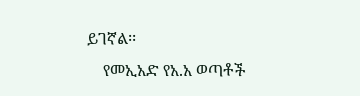ይገኛል፡፡
    የመኢአድ የአ.አ ወጣቶች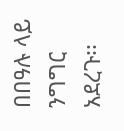በበዓሉ ላይ ንግግር አደረጉ፡፡